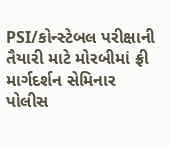PSI/કોન્સ્ટેબલ પરીક્ષાની તૈયારી માટે મોરબીમાં ફ્રી માર્ગદર્શન સેમિનાર
પોલીસ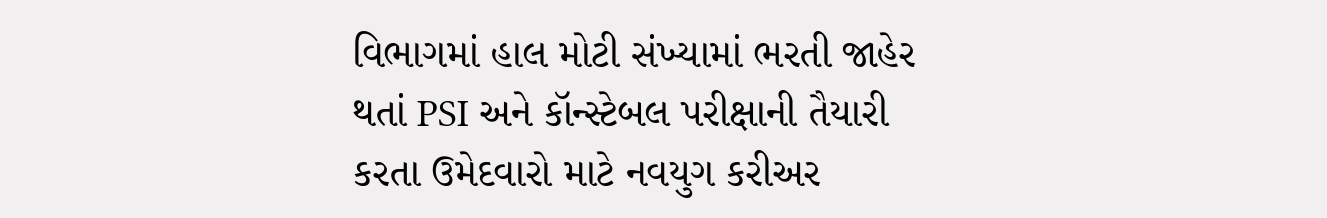વિભાગમાં હાલ મોટી સંખ્યામાં ભરતી જાહેર થતાં PSI અને કૉન્સ્ટેબલ પરીક્ષાની તૈયારી કરતા ઉમેદવારો માટે નવયુગ કરીઅર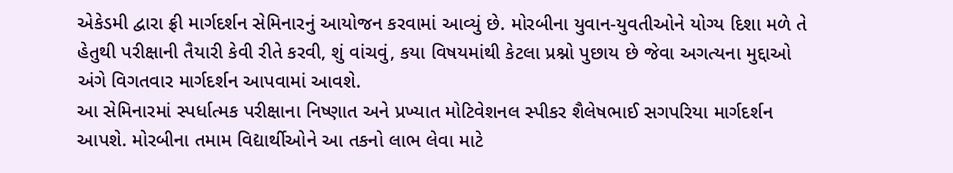એકેડમી દ્વારા ફ્રી માર્ગદર્શન સેમિનારનું આયોજન કરવામાં આવ્યું છે. મોરબીના યુવાન-યુવતીઓને યોગ્ય દિશા મળે તે હેતુથી પરીક્ષાની તૈયારી કેવી રીતે કરવી, શું વાંચવું, કયા વિષયમાંથી કેટલા પ્રશ્નો પુછાય છે જેવા અગત્યના મુદ્દાઓ અંગે વિગતવાર માર્ગદર્શન આપવામાં આવશે.
આ સેમિનારમાં સ્પર્ધાત્મક પરીક્ષાના નિષ્ણાત અને પ્રખ્યાત મોટિવેશનલ સ્પીકર શૈલેષભાઈ સગપરિયા માર્ગદર્શન આપશે. મોરબીના તમામ વિદ્યાર્થીઓને આ તકનો લાભ લેવા માટે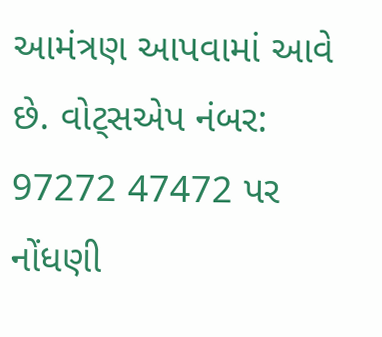આમંત્રણ આપવામાં આવે છે. વોટ્સએપ નંબર: 97272 47472 પર નોંધણી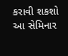કરાવી શકશો આ સેમિનાર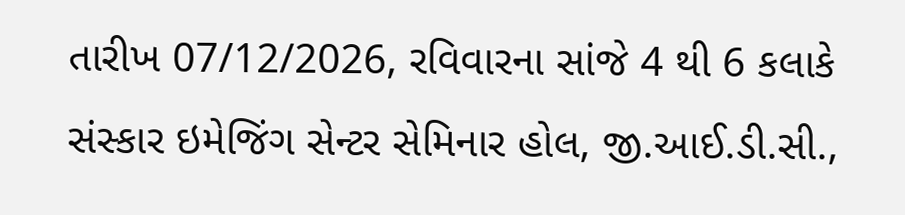તારીખ 07/12/2026, રવિવારના સાંજે 4 થી 6 કલાકે સંસ્કાર ઇમેજિંગ સેન્ટર સેમિનાર હોલ, જી.આઈ.ડી.સી.,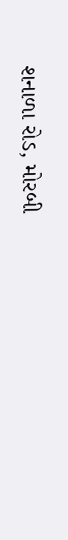શનાળા રોડ, મોરબી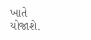ખાતે યોજાશે.